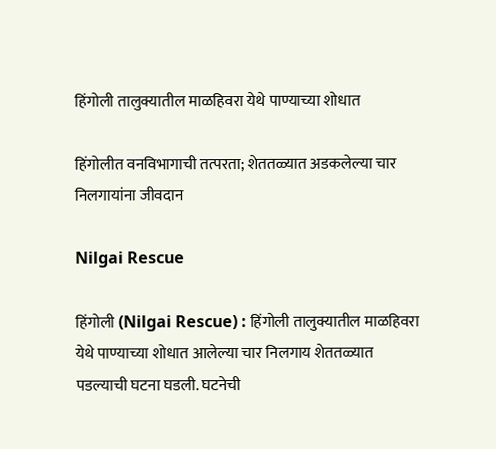हिंगोली तालुक्यातील माळहिवरा येथे पाण्याच्या शोधात

हिंगोलीत वनविभागाची तत्परता; शेततळ्यात अडकलेल्या चार निलगायांना जीवदान

Nilgai Rescue

हिंगोली (Nilgai Rescue) : हिंगोली तालुक्यातील माळहिवरा येथे पाण्याच्या शोधात आलेल्या चार निलगाय शेततळ्यात पडल्याची घटना घडली. घटनेची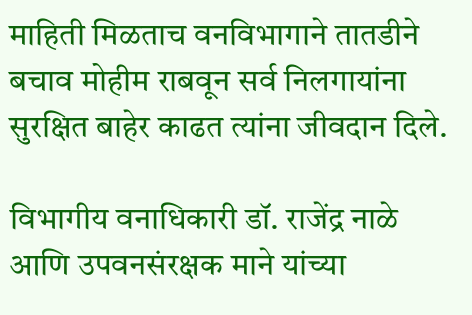माहिती मिळताच वनविभागाने तातडीने बचाव मोहीम राबवून सर्व निलगायांना सुरक्षित बाहेर काढत त्यांना जीवदान दिले.

विभागीय वनाधिकारी डॉ. राजेंद्र नाळे आणि उपवनसंरक्षक माने यांच्या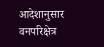आदेशानुसार वनपरिक्षेत्र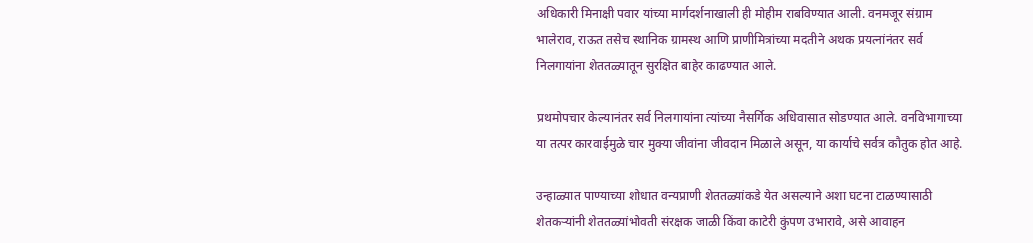अधिकारी मिनाक्षी पवार यांच्या मार्गदर्शनाखाली ही मोहीम राबविण्यात आली. वनमजूर संग्राम भालेराव, राऊत तसेच स्थानिक ग्रामस्थ आणि प्राणीमित्रांच्या मदतीने अथक प्रयत्नांनंतर सर्व निलगायांना शेततळ्यातून सुरक्षित बाहेर काढण्यात आले.

प्रथमोपचार केल्यानंतर सर्व निलगायांना त्यांच्या नैसर्गिक अधिवासात सोडण्यात आले. वनविभागाच्या या तत्पर कारवाईमुळे चार मुक्या जीवांना जीवदान मिळाले असून, या कार्याचे सर्वत्र कौतुक होत आहे.

उन्हाळ्यात पाण्याच्या शोधात वन्यप्राणी शेततळ्यांकडे येत असल्याने अशा घटना टाळण्यासाठी शेतकऱ्यांनी शेततळ्यांभोवती संरक्षक जाळी किंवा काटेरी कुंपण उभारावे, असे आवाहन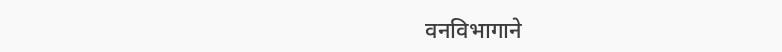वनविभागाने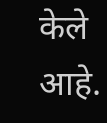केले आहे.